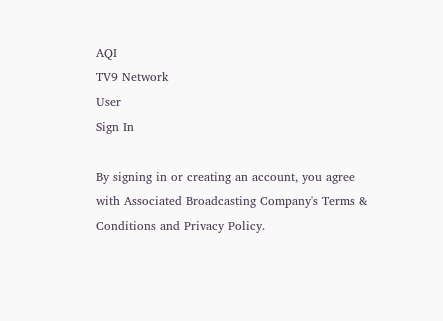AQI
TV9 Network
User
Sign In

By signing in or creating an account, you agree with Associated Broadcasting Company's Terms & Conditions and Privacy Policy.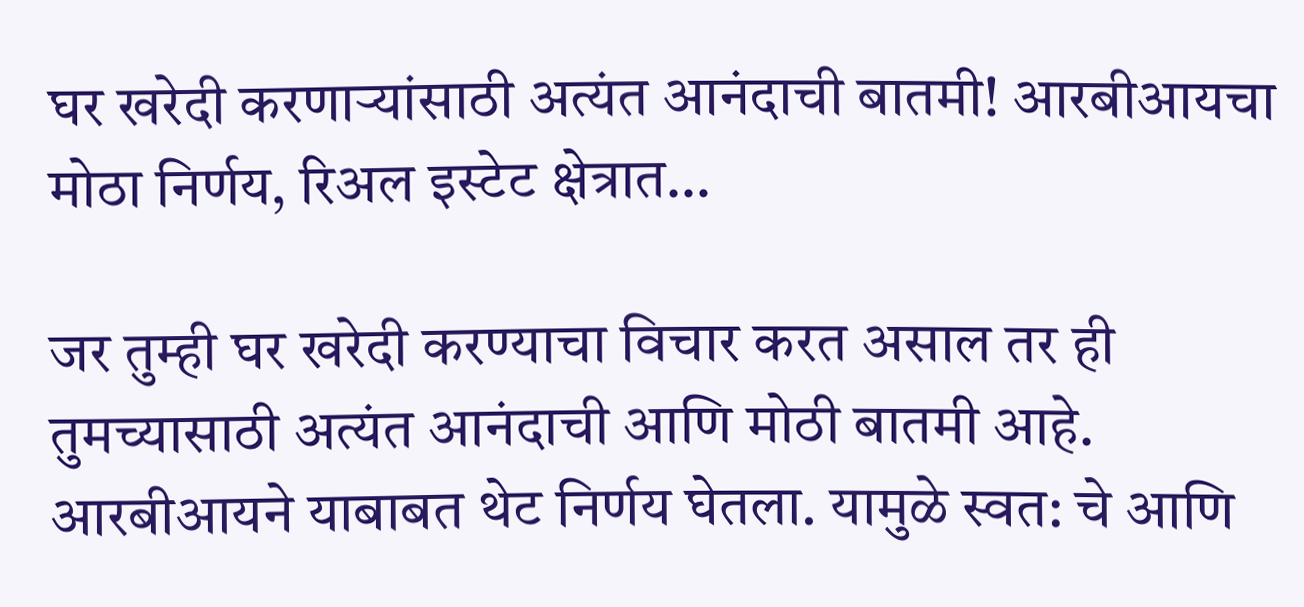घर खरेदी करणाऱ्यांसाठी अत्यंत आनंदाची बातमी! आरबीआयचा मोठा निर्णय, रिअल इस्टेट क्षेत्रात…

जर तुम्ही घर खरेदी करण्याचा विचार करत असाल तर ही तुमच्यासाठी अत्यंत आनंदाची आणि मोठी बातमी आहे. आरबीआयने याबाबत थेट निर्णय घेतला. यामुळे स्वत: चे आणि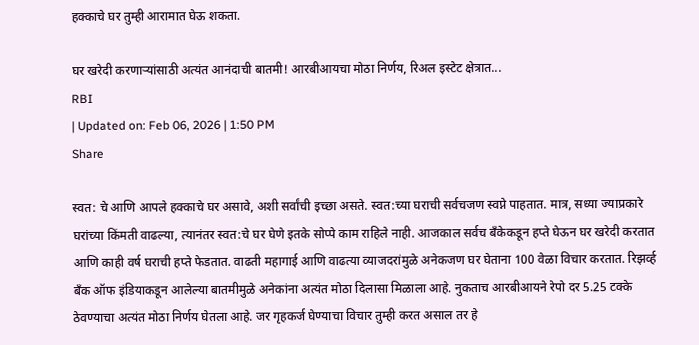हक्काचे घर तुम्ही आरामात घेऊ शकता.

घर खरेदी करणाऱ्यांसाठी अत्यंत आनंदाची बातमी! आरबीआयचा मोठा निर्णय, रिअल इस्टेट क्षेत्रात...
RBI
| Updated on: Feb 06, 2026 | 1:50 PM
Share

स्वत: चे आणि आपले हक्काचे घर असावे, अशी सर्वांची इच्छा असते. स्वत:च्या घराची सर्वचजण स्वप्ने पाहतात. मात्र, सध्या ज्याप्रकारे घरांच्या किंमती वाढल्या, त्यानंतर स्वत:चे घर घेणे इतके सोप्पे काम राहिले नाही. आजकाल सर्वच बॅंकेकडून हप्ते घेऊन घर खरेदी करतात आणि काही वर्ष घराची हप्ते फेडतात. वाढती महागाई आणि वाढत्या व्याजदरांमुळे अनेकजण घर घेताना 100 वेळा विचार करतात. रिझर्व्ह बँक ऑफ इंडियाकडून आलेल्या बातमीमुळे अनेकांना अत्यंत मोठा दिलासा मिळाला आहे. नुकताच आरबीआयने रेपो दर 5.25 टक्के ठेवण्याचा अत्यंत मोठा निर्णय घेतला आहे. जर गृहकर्ज घेण्याचा विचार तुम्ही करत असाल तर हे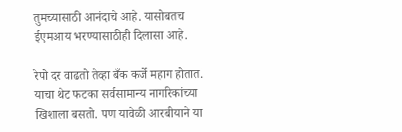तुमच्यासाठी आनंदाचे आहे. यासोबतच ईएमआय भरण्यासाठीही दिलासा आहे.

रेपो दर वाढतो तेव्हा बँक कर्जे महाग होतात. याचा थेट फटका सर्वसामान्य नागरिकांच्या खिशाला बसतो. पण यावेळी आरबीयाने या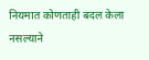नियमात कोणताही बदल केला नसल्याने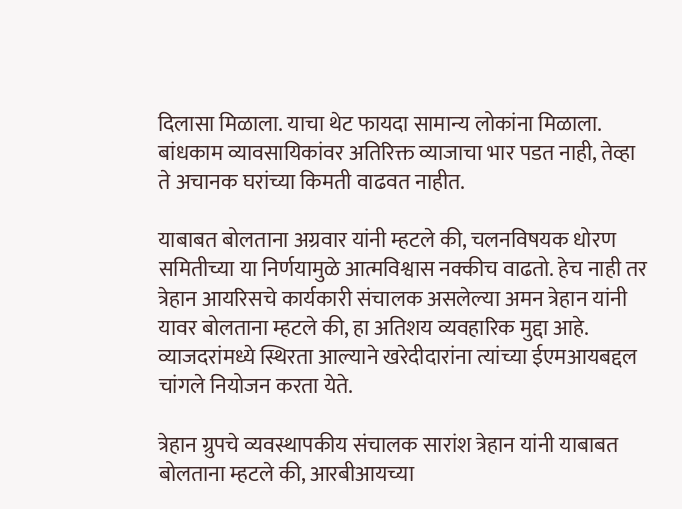दिलासा मिळाला. याचा थेट फायदा सामान्य लोकांना मिळाला. बांधकाम व्यावसायिकांवर अतिरिक्त व्याजाचा भार पडत नाही, तेव्हा ते अचानक घरांच्या किमती वाढवत नाहीत.

याबाबत बोलताना अग्रवार यांनी म्हटले की, चलनविषयक धोरण समितीच्या या निर्णयामुळे आत्मविश्वास नक्कीच वाढतो. हेच नाही तर त्रेहान आयरिसचे कार्यकारी संचालक असलेल्या अमन त्रेहान यांनी यावर बोलताना म्हटले की, हा अतिशय व्यवहारिक मुद्दा आहे. व्याजदरांमध्ये स्थिरता आल्याने खरेदीदारांना त्यांच्या ईएमआयबद्दल चांगले नियोजन करता येते.

त्रेहान ग्रुपचे व्यवस्थापकीय संचालक सारांश त्रेहान यांनी याबाबत बोलताना म्हटले की, आरबीआयच्या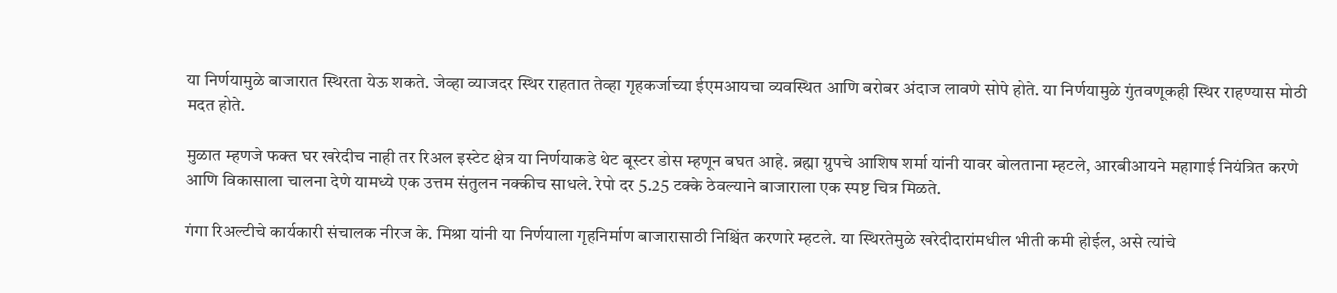या निर्णयामुळे बाजारात स्थिरता येऊ शकते. जेव्हा व्याजदर स्थिर राहतात तेव्हा गृहकर्जाच्या ईएमआयचा व्यवस्थित आणि बरोबर अंदाज लावणे सोपे होते. या निर्णयामुळे गुंतवणूकही स्थिर राहण्यास मोठी मदत होते.

मुळात म्हणजे फक्त घर खरेदीच नाही तर रिअल इस्टेट क्षेत्र या निर्णयाकडे थेट बूस्टर डोस म्हणून बघत आहे. ब्रह्मा ग्रुपचे आशिष शर्मा यांनी यावर बोलताना म्हटले, आरबीआयने महागाई नियंत्रित करणे आणि विकासाला चालना देणे यामध्ये एक उत्तम संतुलन नक्कीच साधले. रेपो दर 5.25 टक्के ठेवल्याने बाजाराला एक स्पष्ट चित्र मिळते.

गंगा रिअल्टीचे कार्यकारी संचालक नीरज के. मिश्रा यांनी या निर्णयाला गृहनिर्माण बाजारासाठी निश्चिंत करणारे म्हटले. या स्थिरतेमुळे खरेदीदारांमधील भीती कमी होईल, असे त्यांचे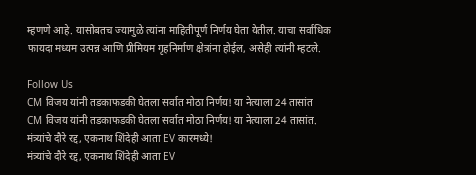म्हणणे आहे. यासोबतच ज्यामुळे त्यांना माहितीपूर्ण निर्णय घेता येतील. याचा सर्वाधिक फायदा मध्यम उत्पन्न आणि प्रीमियम गृहनिर्माण क्षेत्रांना होईल, असेही त्यांनी म्हटले.

Follow Us
CM विजय यांनी तडकाफडकी घेतला सर्वात मोठा निर्णय! या नेत्याला 24 तासांत
CM विजय यांनी तडकाफडकी घेतला सर्वात मोठा निर्णय! या नेत्याला 24 तासांत.
मंत्र्यांचे दौरे रद्द, एकनाथ शिंदेही आता EV कारमध्ये!
मंत्र्यांचे दौरे रद्द, एकनाथ शिंदेही आता EV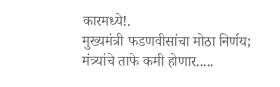कारमध्ये!.
मुख्यमंत्री फडणवीसांचा मोठा निर्णय; मंत्र्यांचे ताफे कमी होणार.....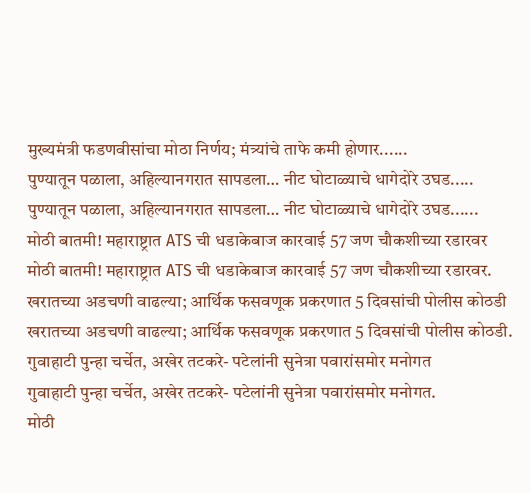मुख्यमंत्री फडणवीसांचा मोठा निर्णय; मंत्र्यांचे ताफे कमी होणार......
पुण्यातून पळाला, अहिल्यानगरात सापडला… नीट घोटाळ्याचे धागेदोरे उघड.....
पुण्यातून पळाला, अहिल्यानगरात सापडला… नीट घोटाळ्याचे धागेदोरे उघड......
मोठी बातमी! महाराष्ट्रात ATS ची धडाकेबाज कारवाई 57 जण चौकशीच्या रडारवर
मोठी बातमी! महाराष्ट्रात ATS ची धडाकेबाज कारवाई 57 जण चौकशीच्या रडारवर.
खरातच्या अडचणी वाढल्या; आर्थिक फसवणूक प्रकरणात 5 दिवसांची पोलीस कोठडी
खरातच्या अडचणी वाढल्या; आर्थिक फसवणूक प्रकरणात 5 दिवसांची पोलीस कोठडी.
गुवाहाटी पुन्हा चर्चेत, अखेर तटकरे- पटेलांनी सुनेत्रा पवारांसमोर मनोगत
गुवाहाटी पुन्हा चर्चेत, अखेर तटकरे- पटेलांनी सुनेत्रा पवारांसमोर मनोगत.
मोठी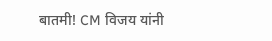बातमी! CM विजय यांनी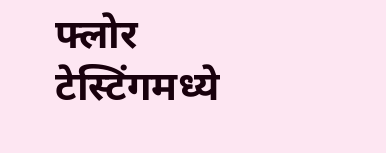फ्लोर टेस्टिंगमध्ये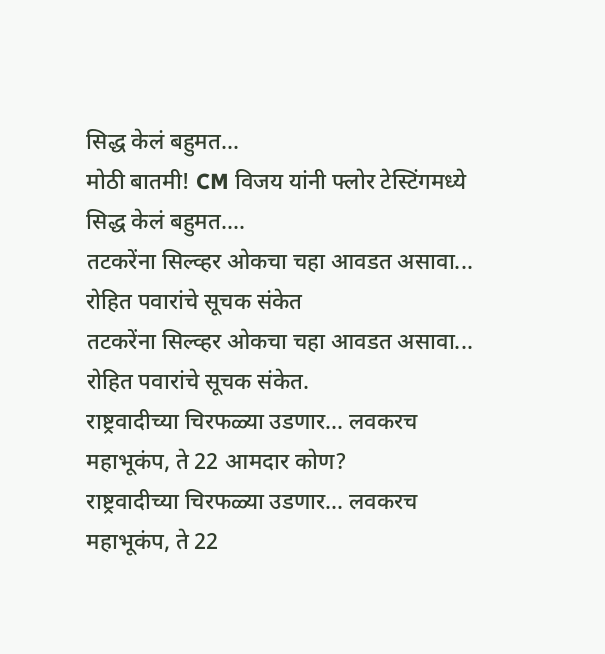सिद्ध केलं बहुमत...
मोठी बातमी! CM विजय यांनी फ्लोर टेस्टिंगमध्ये सिद्ध केलं बहुमत....
तटकरेंना सिल्व्हर ओकचा चहा आवडत असावा... रोहित पवारांचे सूचक संकेत
तटकरेंना सिल्व्हर ओकचा चहा आवडत असावा... रोहित पवारांचे सूचक संकेत.
राष्ट्रवादीच्या चिरफळ्या उडणार... लवकरच महाभूकंप, ते 22 आमदार कोण?
राष्ट्रवादीच्या चिरफळ्या उडणार... लवकरच महाभूकंप, ते 22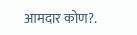आमदार कोण?.